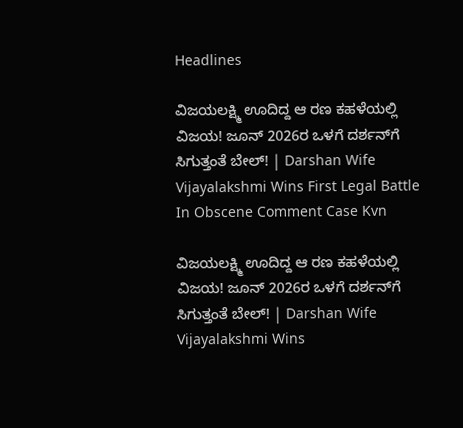Headlines

ವಿಜಯಲಕ್ಷ್ಮಿ ಊದಿದ್ದ ಆ ರಣ ಕಹಳೆಯಲ್ಲಿ ವಿಜಯ! ಜೂನ್ 2026ರ ಒಳಗೆ ದರ್ಶನ್‌ಗೆ ಸಿಗುತ್ತಂತೆ ಬೇಲ್! | Darshan Wife Vijayalakshmi Wins First Legal Battle In Obscene Comment Case Kvn

ವಿಜಯಲಕ್ಷ್ಮಿ ಊದಿದ್ದ ಆ ರಣ ಕಹಳೆಯಲ್ಲಿ ವಿಜಯ! ಜೂನ್ 2026ರ ಒಳಗೆ ದರ್ಶನ್‌ಗೆ ಸಿಗುತ್ತಂತೆ ಬೇಲ್! | Darshan Wife Vijayalakshmi Wins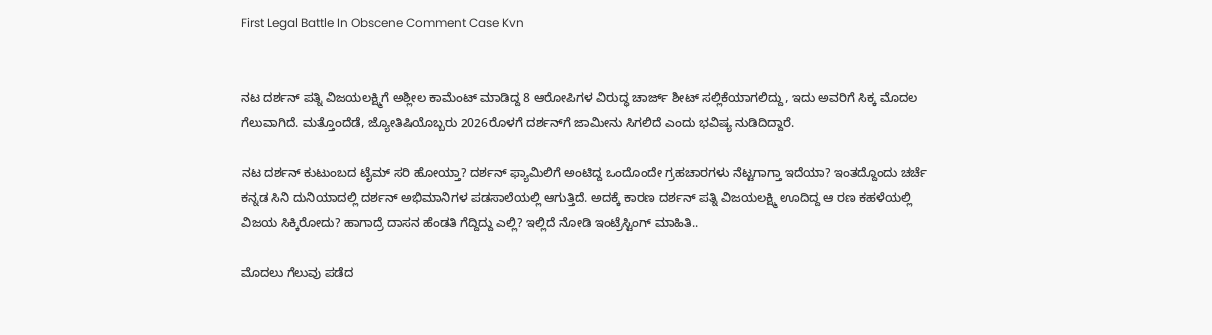First Legal Battle In Obscene Comment Case Kvn


ನಟ ದರ್ಶನ್ ಪತ್ನಿ ವಿಜಯಲಕ್ಷ್ಮಿಗೆ ಅಶ್ಲೀಲ ಕಾಮೆಂಟ್ ಮಾಡಿದ್ದ 8 ಆರೋಪಿಗಳ ವಿರುದ್ಧ ಚಾರ್ಜ್ ಶೀಟ್ ಸಲ್ಲಿಕೆಯಾಗಲಿದ್ದು, ಇದು ಅವರಿಗೆ ಸಿಕ್ಕ ಮೊದಲ ಗೆಲುವಾಗಿದೆ. ಮತ್ತೊಂದೆಡೆ, ಜ್ಯೋತಿಷಿಯೊಬ್ಬರು 2026ರೊಳಗೆ ದರ್ಶನ್‌ಗೆ ಜಾಮೀನು ಸಿಗಲಿದೆ ಎಂದು ಭವಿಷ್ಯ ನುಡಿದಿದ್ದಾರೆ.

ನಟ ದರ್ಶನ್ ಕುಟುಂಬದ ಟೈಮ್ ಸರಿ ಹೋಯ್ತಾ? ದರ್ಶನ್ ಫ್ಯಾಮಿಲಿಗೆ ಅಂಟಿದ್ದ ಒಂದೊಂದೇ ಗ್ರಹಚಾರಗಳು ನೆಟ್ಟಗಾಗ್ತಾ ಇದೆಯಾ? ಇಂತದ್ದೊಂದು ಚರ್ಚೆ ಕನ್ನಡ ಸಿನಿ ದುನಿಯಾದಲ್ಲಿ ದರ್ಶನ್ ಅಭಿಮಾನಿಗಳ ಪಡಸಾಲೆಯಲ್ಲಿ ಆಗುತ್ತಿದೆ. ಅದಕ್ಕೆ ಕಾರಣ ದರ್ಶನ್ ಪತ್ನಿ ವಿಜಯಲಕ್ಷ್ಮಿ ಊದಿದ್ದ ಆ ರಣ ಕಹಳೆಯಲ್ಲಿ ವಿಜಯ ಸಿಕ್ಕಿರೋದು? ಹಾಗಾದ್ರೆ ದಾಸನ ಹೆಂಡತಿ ಗೆದ್ದಿದ್ದು ಎಲ್ಲಿ? ಇಲ್ಲಿದೆ ನೋಡಿ ಇಂಟ್ರೆಸ್ಟಿಂಗ್ ಮಾಹಿತಿ..

ಮೊದಲು ಗೆಲುವು ಪಡೆದ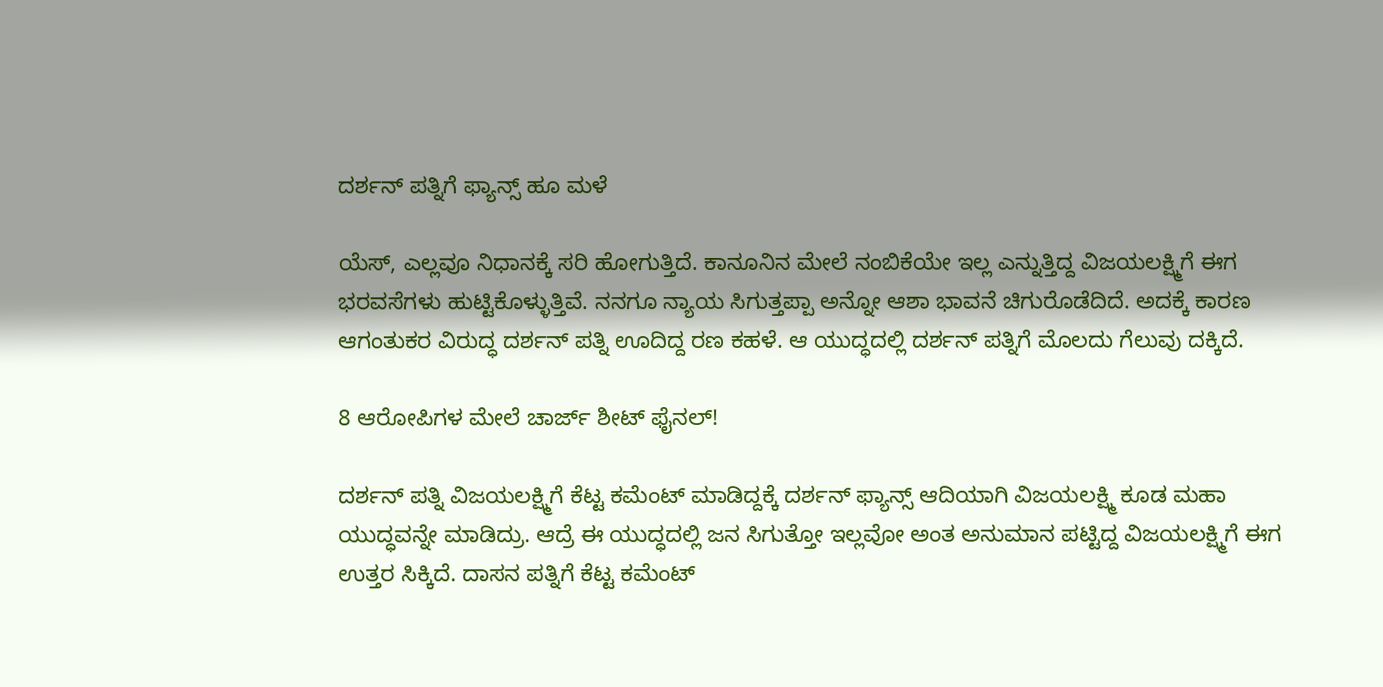ದರ್ಶನ್ ಪತ್ನಿಗೆ ಫ್ಯಾನ್ಸ್ ಹೂ ಮಳೆ

ಯೆಸ್, ಎಲ್ಲವೂ ನಿಧಾನಕ್ಕೆ ಸರಿ ಹೋಗುತ್ತಿದೆ. ಕಾನೂನಿನ ಮೇಲೆ ನಂಬಿಕೆಯೇ ಇಲ್ಲ ಎನ್ನುತ್ತಿದ್ದ ವಿಜಯಲಕ್ಷ್ಮಿಗೆ ಈಗ ಭರವಸೆಗಳು ಹುಟ್ಟಿಕೊಳ್ಳುತ್ತಿವೆ. ನನಗೂ ನ್ಯಾಯ ಸಿಗುತ್ತಪ್ಪಾ ಅನ್ನೋ ಆಶಾ ಭಾವನೆ ಚಿಗುರೊಡೆದಿದೆ. ಅದಕ್ಕೆ ಕಾರಣ ಆಗಂತುಕರ ವಿರುದ್ಧ ದರ್ಶನ್ ಪತ್ನಿ ಊದಿದ್ದ ರಣ ಕಹಳೆ. ಆ ಯುದ್ಧದಲ್ಲಿ ದರ್ಶನ್ ಪತ್ನಿಗೆ ಮೊಲದು ಗೆಲುವು ದಕ್ಕಿದೆ.

8 ಆರೋಪಿಗಳ ಮೇಲೆ ಚಾರ್ಜ್ ಶೀಟ್ ಫೈನಲ್!

ದರ್ಶನ್ ಪತ್ನಿ ವಿಜಯಲಕ್ಷ್ಮಿಗೆ ಕೆಟ್ಟ ಕಮೆಂಟ್ ಮಾಡಿದ್ದಕ್ಕೆ ದರ್ಶನ್ ಫ್ಯಾನ್ಸ್ ಆದಿಯಾಗಿ ವಿಜಯಲಕ್ಷ್ಮಿ ಕೂಡ ಮಹಾ ಯುದ್ಧವನ್ನೇ ಮಾಡಿದ್ರು. ಆದ್ರೆ ಈ ಯುದ್ಧದಲ್ಲಿ ಜನ ಸಿಗುತ್ತೋ ಇಲ್ಲವೋ ಅಂತ ಅನುಮಾನ ಪಟ್ಟಿದ್ದ ವಿಜಯಲಕ್ಷ್ಮಿಗೆ ಈಗ ಉತ್ತರ ಸಿಕ್ಕಿದೆ. ದಾಸನ ಪತ್ನಿಗೆ ಕೆಟ್ಟ ಕಮೆಂಟ್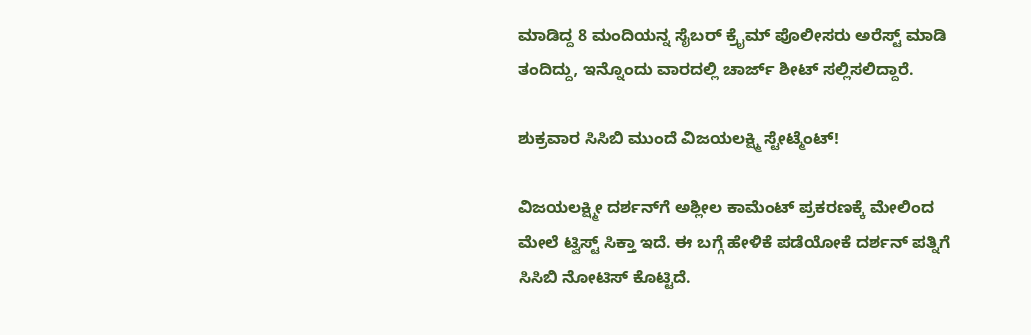ಮಾಡಿದ್ದ 8 ಮಂದಿಯನ್ನ ಸೈಬರ್ ಕ್ರೈಮ್ ಪೊಲೀಸರು ಅರೆಸ್ಟ್ ಮಾಡಿ ತಂದಿದ್ದು, ಇನ್ನೊಂದು ವಾರದಲ್ಲಿ ಚಾರ್ಜ್ ಶೀಟ್ ಸಲ್ಲಿಸಲಿದ್ದಾರೆ.

ಶುಕ್ರವಾರ ಸಿಸಿಬಿ ಮುಂದೆ ವಿಜಯಲಕ್ಷ್ಮಿ ಸ್ಟೇಟ್ಮೆಂಟ್!

ವಿಜಯಲಕ್ಷ್ಮೀ ದರ್ಶನ್‌ಗೆ ಅಶ್ಲೀಲ ಕಾಮೆಂಟ್ ಪ್ರಕರಣಕ್ಕೆ ಮೇಲಿಂದ ಮೇಲೆ ಟ್ವಿಸ್ಟ್ ಸಿಕ್ತಾ ಇದೆ. ಈ ಬಗ್ಗೆ ಹೇಳಿಕೆ ಪಡೆಯೋಕೆ ದರ್ಶನ್ ಪತ್ನಿಗೆ ಸಿಸಿಬಿ ನೋಟಿಸ್ ಕೊಟ್ಟಿದೆ.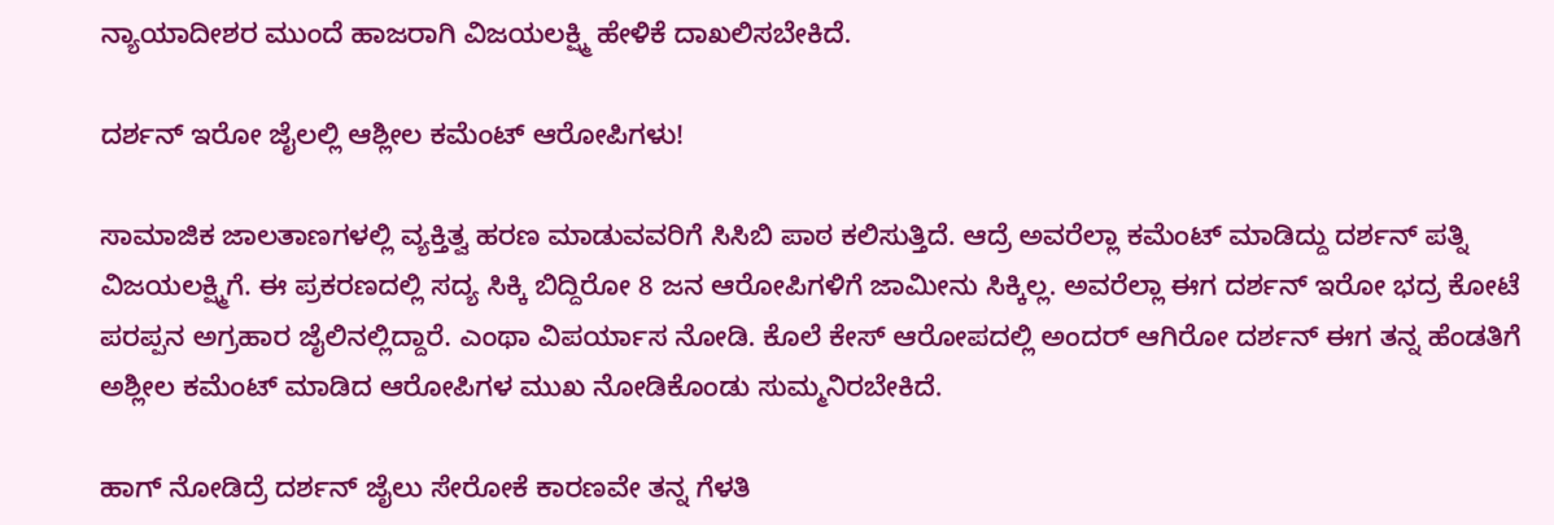ನ್ಯಾಯಾದೀಶರ ಮುಂದೆ ಹಾಜರಾಗಿ ವಿಜಯಲಕ್ಷ್ಮಿ ಹೇಳಿಕೆ ದಾಖಲಿಸಬೇಕಿದೆ.

ದರ್ಶನ್ ಇರೋ ಜೈಲಲ್ಲಿ ಆಶ್ಲೀಲ ಕಮೆಂಟ್ ಆರೋಪಿಗಳು!

ಸಾಮಾಜಿಕ ಜಾಲತಾಣಗಳಲ್ಲಿ ವ್ಯಕ್ತಿತ್ವ ಹರಣ ಮಾಡುವವರಿಗೆ ಸಿಸಿಬಿ ಪಾಠ ಕಲಿಸುತ್ತಿದೆ. ಆದ್ರೆ ಅವರೆಲ್ಲಾ ಕಮೆಂಟ್ ಮಾಡಿದ್ದು ದರ್ಶನ್ ಪತ್ನಿ ವಿಜಯಲಕ್ಷ್ಮಿಗೆ. ಈ ಪ್ರಕರಣದಲ್ಲಿ ಸದ್ಯ ಸಿಕ್ಕಿ ಬಿದ್ದಿರೋ 8 ಜನ ಆರೋಪಿಗಳಿಗೆ ಜಾಮೀನು ಸಿಕ್ಕಿಲ್ಲ. ಅವರೆಲ್ಲಾ ಈಗ ದರ್ಶನ್ ಇರೋ ಭದ್ರ ಕೋಟೆ ಪರಪ್ಪನ ಅಗ್ರಹಾರ ಜೈಲಿನಲ್ಲಿದ್ದಾರೆ. ಎಂಥಾ ವಿಪರ್ಯಾಸ ನೋಡಿ. ಕೊಲೆ ಕೇಸ್ ಆರೋಪದಲ್ಲಿ ಅಂದರ್ ಆಗಿರೋ ದರ್ಶನ್ ಈಗ ತನ್ನ ಹೆಂಡತಿಗೆ ಅಶ್ಲೀಲ ಕಮೆಂಟ್ ಮಾಡಿದ ಆರೋಪಿಗಳ ಮುಖ ನೋಡಿಕೊಂಡು ಸುಮ್ಮನಿರಬೇಕಿದೆ.

ಹಾಗ್ ನೋಡಿದ್ರೆ ದರ್ಶನ್ ಜೈಲು ಸೇರೋಕೆ ಕಾರಣವೇ ತನ್ನ ಗೆಳತಿ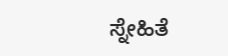ಸ್ನೇಹಿತೆ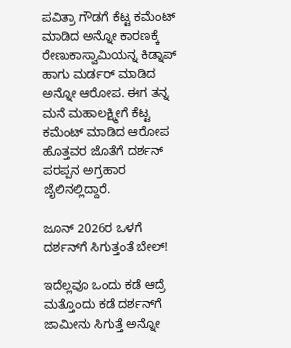ಪವಿತ್ರಾ ಗೌಡಗೆ ಕೆಟ್ಟ ಕಮೆಂಟ್ ಮಾಡಿದ ಅನ್ನೋ ಕಾರಣಕ್ಕೆ ರೇಣುಕಾಸ್ವಾಮಿಯನ್ನ ಕಿಡ್ನಾಪ್ ಹಾಗು ಮರ್ಡರ್ ಮಾಡಿದ ಅನ್ನೋ ಆರೋಪ. ಈಗ ತನ್ನ ಮನೆ ಮಹಾಲಕ್ಷ್ಮೀಗೆ ಕೆಟ್ಟ ಕಮೆಂಟ್ ಮಾಡಿದ ಆರೋಪ ಹೊತ್ತವರ ಜೊತೆಗೆ ದರ್ಶನ್ ಪರಪ್ಪನ ಅಗ್ರಹಾರ ಜೈಲಿನಲ್ಲಿದ್ದಾರೆ.

ಜೂನ್ 2026ರ ಒಳಗೆ ದರ್ಶನ್‌ಗೆ ಸಿಗುತ್ತಂತೆ ಬೇಲ್!

ಇದೆಲ್ಲವೂ ಒಂದು ಕಡೆ ಆದ್ರೆ ಮತ್ತೊಂದು ಕಡೆ ದರ್ಶನ್‌ಗೆ ಜಾಮೀನು ಸಿಗುತ್ತೆ ಅನ್ನೋ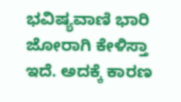ಭವಿಷ್ಯವಾಣಿ ಭಾರಿ ಜೋರಾಗಿ ಕೇಳಿಸ್ತಾ ಇದೆ. ಅದಕ್ಕೆ ಕಾರಣ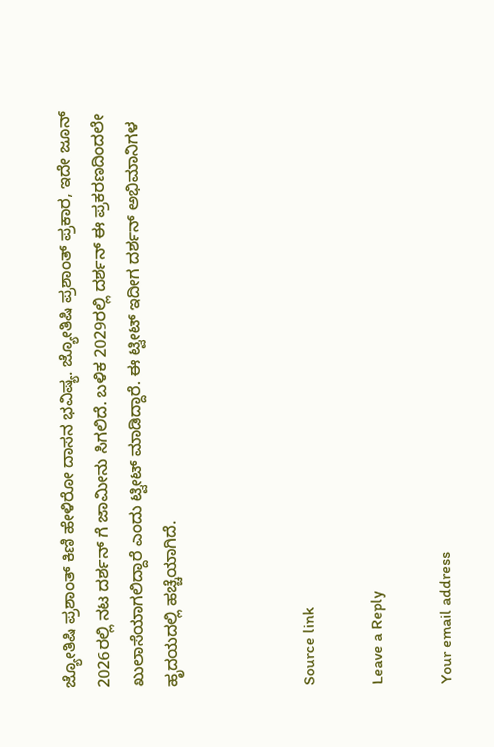ಜ್ಯೋತಿಷಿ ಪ್ರಶಾಂತ್ ಕಿಣಿ ಹೇಳಿರೋ ದಾಸನ ಭವಿಷ್ಯ. ಜ್ಯೋತಿಷಿ ಪ್ರಶಾಂತ್ ಪ್ರಕಾರ, ಇದೇ ಜೂನ್ 2026ರಲ್ಲಿ ನಟ ದರ್ಶನ್ ಗೆ ಜಾಮೀನು ಸಿಗಲಿದೆ. ಬಳಿಕ 2029ರಲ್ಲಿ ದರ್ಶನ್ ಈ ಪ್ರಕರಣದಿಂದಲೇ ಖುಲಾಸೆಯಾಗಲಿದ್ದಾರೆ ಎಂದು ಟ್ವೀಟ್ ಮಾಡಿದ್ದಾರೆ. ಈ ಟ್ವೀಟ್ ಇದೀಗ ದರ್ಶನ್ ಅಭಿಮಾನಿಗಳ ಹೃದಯದಲ್ಲಿ ಹಚ್ಚೆಯಾಗಿದೆ.



Source link

Leave a Reply

Your email address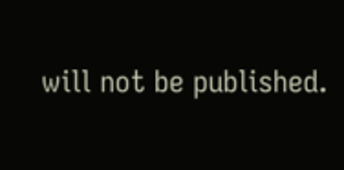will not be published.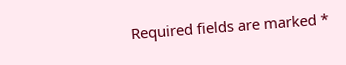Required fields are marked *